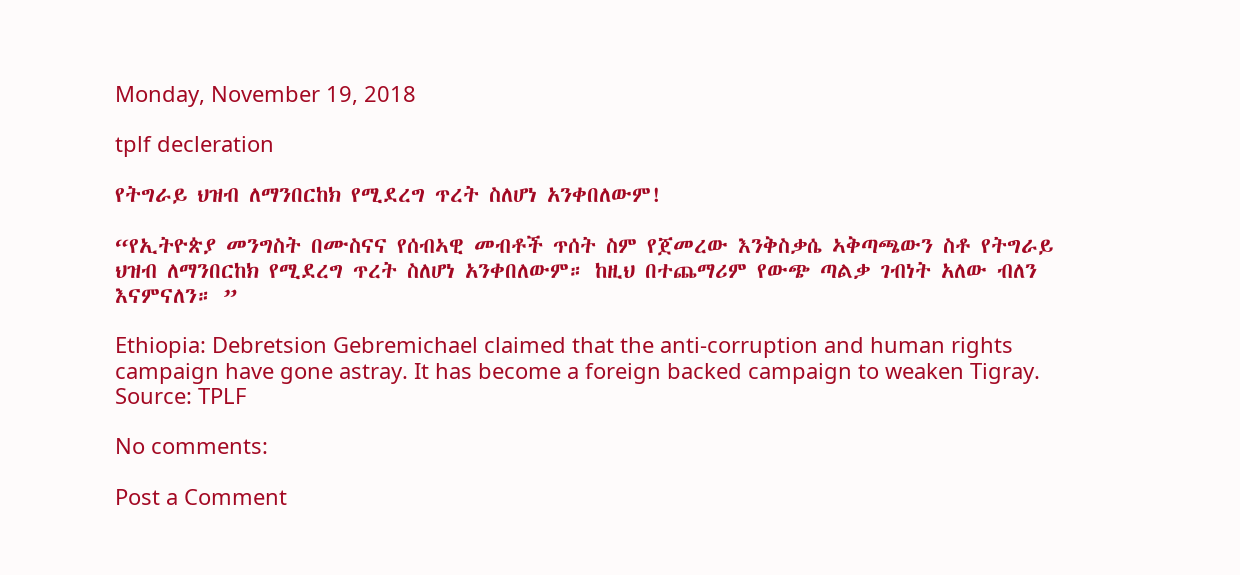Monday, November 19, 2018

tplf decleration

የትግራይ ህዝብ ለማንበርከክ የሚደረግ ጥረት ስለሆነ አንቀበለውም!

“የኢትዮጵያ መንግስት በሙስናና የሰብኣዊ መብቶች ጥሰት ስም የጀመረው እንቅስቃሴ ኣቅጣጫውን ስቶ የትግራይ ህዝብ ለማንበርከክ የሚደረግ ጥረት ስለሆነ አንቀበለውም። ከዚህ በተጨማሪም የውጭ ጣልቃ ገብነት አለው ብለን እናምናለን። ”

Ethiopia: Debretsion Gebremichael claimed that the anti-corruption and human rights campaign have gone astray. It has become a foreign backed campaign to weaken Tigray.
Source: TPLF

No comments:

Post a Comment